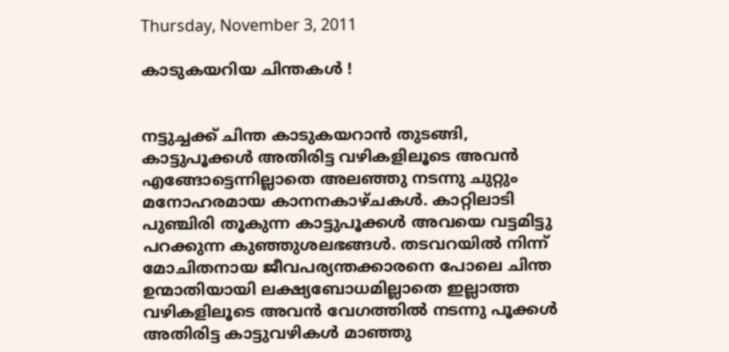Thursday, November 3, 2011

കാടുകയറിയ ചിന്തകള്‍ !


നട്ടുച്ചക്ക് ചിന്ത കാടുകയറാന്‍ തുടങ്ങി, കാട്ടുപൂക്കള്‍ അതിരിട്ട വഴികളിലൂടെ അവന്‍ എങ്ങോട്ടെന്നില്ലാതെ അലഞ്ഞു നടന്നു ചുറ്റും മനോഹരമായ കാനനകാഴ്ചകള്‍. കാറ്റിലാടി പുഞ്ചിരി തൂകുന്ന കാട്ടുപൂക്കള്‍ അവയെ വട്ടമിട്ടു പറക്കുന്ന കുഞ്ഞുശലഭങ്ങള്‍. തടവറയില്‍ നിന്ന് മോചിതനായ ജീവപര്യന്തക്കാരനെ പോലെ ചിന്ത ഉന്മാതിയായി ലക്ഷ്യബോധമില്ലാതെ ഇല്ലാത്ത വഴികളിലൂടെ അവന്‍ വേഗത്തില്‍ നടന്നു പൂക്കള്‍ അതിരിട്ട കാട്ടുവഴികള്‍ മാഞ്ഞു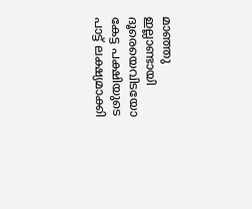മാഞ്ഞു ഇല്ലാണ്ടായി ദൂരെയെവിടയോ കേട്ട പക്ഷിയുടെ പാട്ട് ലക്ഷ്യമാക്കി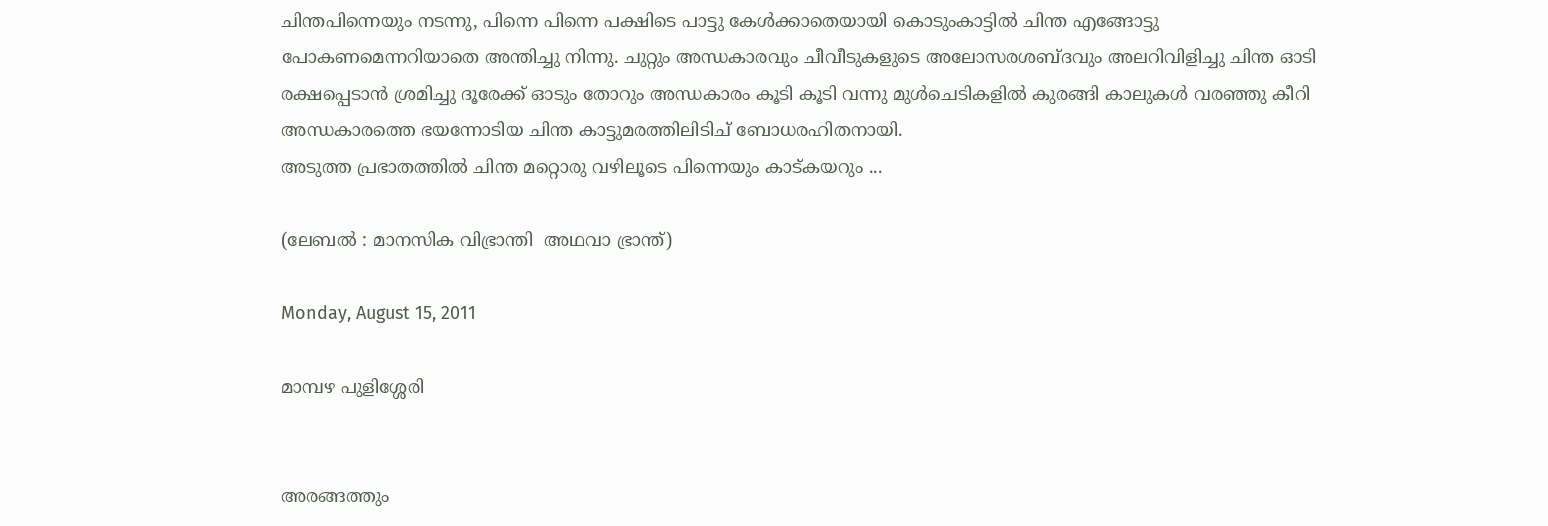ചിന്തപിന്നെയും നടന്നു, പിന്നെ പിന്നെ പക്ഷിടെ പാട്ടു കേള്‍ക്കാതെയായി കൊടുംകാട്ടില്‍ ചിന്ത എങ്ങോട്ടു പോകണമെന്നറിയാതെ അന്തിച്ചു നിന്നു. ചുറ്റും അന്ധകാരവും ചീവീടുകളുടെ അലോസരശബ്ദവും അലറിവിളിച്ചു ചിന്ത ഓടി രക്ഷപ്പെടാന്‍ ശ്രമിച്ചു ദൂരേക്ക്‌ ഓടും തോറും അന്ധകാരം കൂടി കൂടി വന്നു മുള്‍ചെടികളില്‍ കുരങ്ങി കാലുകള്‍ വരഞ്ഞു കീറി അന്ധകാരത്തെ ഭയന്നോടിയ ചിന്ത കാട്ടുമരത്തിലിടിച് ബോധരഹിതനായി.
അടുത്ത പ്രഭാതത്തില്‍ ചിന്ത മറ്റൊരു വഴിലൂടെ പിന്നെയും കാട്കയറും ...

(ലേബല്‍ : മാനസിക വിഭ്രാന്തി  അഥവാ ഭ്രാന്ത്)

Monday, August 15, 2011

മാമ്പഴ പുളിശ്ശേരി


അരങ്ങത്തും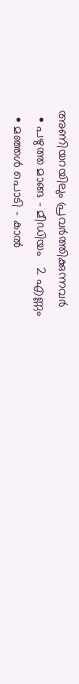അണിയറയിലും പ്രവര്‍ത്തിക്കുന്നവര്‍
  • പഴുത്ത മാങ്ങ – മീഡിയം   2 എണ്ണം
  • മഞ്ഞള്‍ പൊടി – കാല്‍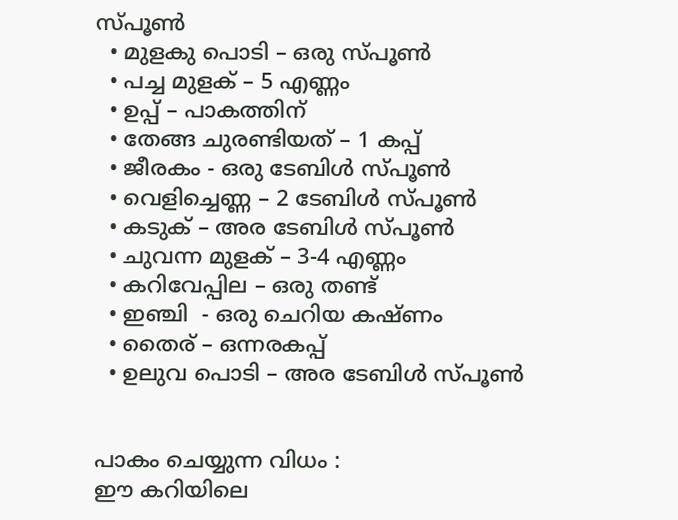സ്പൂണ്‍
  • മുളകു പൊടി – ഒരു സ്പൂണ്‍
  • പച്ച മുളക് – 5 എണ്ണം
  • ഉപ്പ് – പാകത്തിന്
  • തേങ്ങ ചുരണ്ടിയത് – 1 കപ്പ്
  • ജീരകം - ഒരു ടേബിള്‍ സ്പൂണ്‍
  • വെളിച്ചെണ്ണ – 2 ടേബിള്‍ സ്പൂണ്‍
  • കടുക് – അര ടേബിള്‍ സ്പൂണ്‍
  • ചുവന്ന മുളക് – 3-4 എണ്ണം
  • കറിവേപ്പില – ഒരു തണ്ട്
  • ഇഞ്ചി  - ഒരു ചെറിയ കഷ്ണം
  • തൈര് – ഒന്നരകപ്പ്
  • ഉലുവ പൊടി – അര ടേബിള്‍ സ്പൂണ്‍


പാകം ചെയ്യുന്ന വിധം :
ഈ കറിയിലെ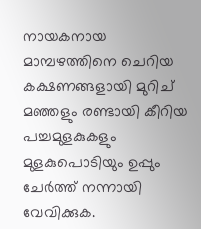നായകനായ മാമ്പഴത്തിനെ ചെറിയ കക്ഷണങ്ങളായി മുറിച് മഞ്ഞളും രണ്ടായി കീറിയ പച്ചമുളകുകളും മുളകുപൊടിയും ഉപ്പും ചേര്‍ത്ത് നന്നായി വേവിക്കുക.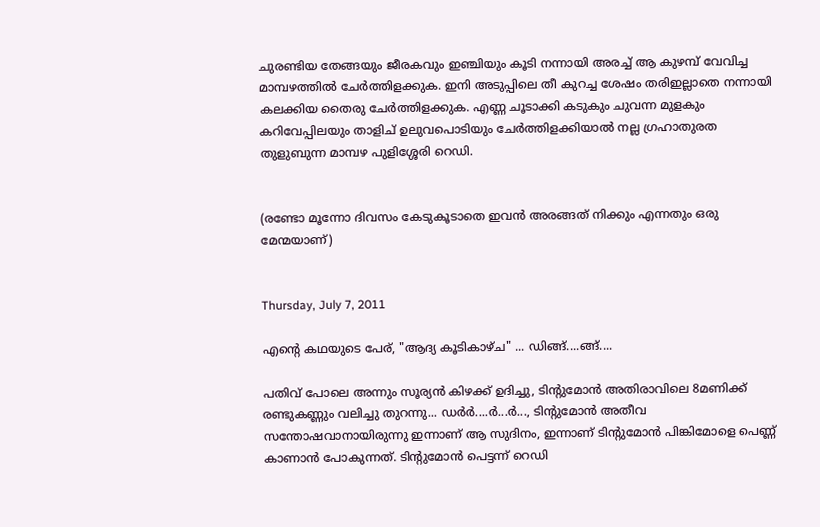ചുരണ്ടിയ തേങ്ങയും ജീരകവും ഇഞ്ചിയും കൂടി നന്നായി അരച്ച് ആ കുഴമ്പ് വേവിച്ച മാമ്പഴത്തില്‍ ചേര്‍ത്തിളക്കുക. ഇനി അടുപ്പിലെ തീ കുറച്ച ശേഷം തരിഇല്ലാതെ നന്നായി കലക്കിയ തൈരു ചേര്‍ത്തിളക്കുക. എണ്ണ ചൂടാക്കി കടുകും ചുവന്ന മുളകും കറിവേപ്പിലയും താളിച് ഉലുവപൊടിയും ചേര്‍ത്തിളക്കിയാല്‍ നല്ല ഗ്രഹാതുരത തുളുബുന്ന മാമ്പഴ പുളിശ്ശേരി റെഡി.


(രണ്ടോ മൂന്നോ ദിവസം കേടുകൂടാതെ ഇവന്‍ അരങ്ങത് നിക്കും എന്നതും ഒരു മേന്മയാണ്)


Thursday, July 7, 2011

എന്റെ കഥയുടെ പേര്, "ആദ്യ കൂടികാഴ്ച" ... ഡിങ്ങ്....ങ്ങ്....

പതിവ് പോലെ അന്നും സൂര്യന്‍ കിഴക്ക് ഉദിച്ചു, ടിന്റുമോന്‍ അതിരാവിലെ 8മണിക്ക് രണ്ടുകണ്ണും വലിച്ചു തുറന്നു... ഡര്‍ര്‍....ര്‍...ര്‍..., ടിന്റുമോന്‍ അതീവ സന്തോഷവാനായിരുന്നു ഇന്നാണ് ആ സുദിനം, ഇന്നാണ് ടിന്റുമോന്‍ പിങ്കിമോളെ പെണ്ണ് കാണാന്‍ പോകുന്നത്. ടിന്റുമോന്‍ പെട്ടന്ന് റെഡി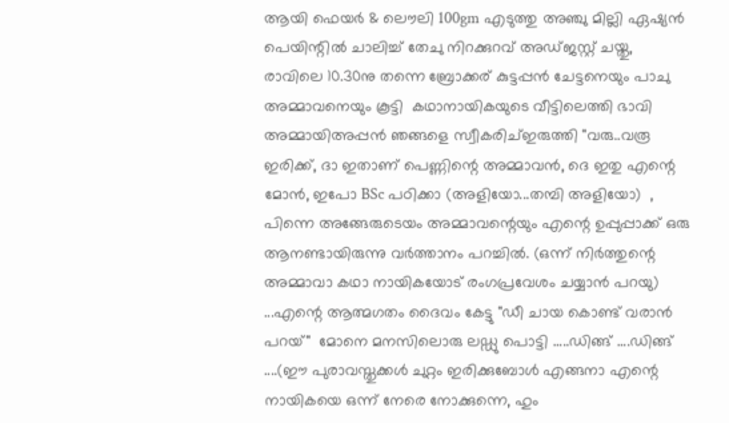ആയി ഫെയര്‍ & ലൌലി 100gm എടുത്തു അഞ്ചു മില്ലി ഏഷ്യന്‍ പെയിന്റില്‍ ചാലിച്ച് തേചു നിറക്കുറവ് അഡ്ജസ്റ്റ് ചയ്തു, രാവിലെ 10.30നു തന്നെ ബ്രോക്കര് കുട്ടപ്പന്‍ ചേട്ടനെയും പാചു അമ്മാവനെയും കൂട്ടി  കഥാനായികയുടെ വീട്ടിലെത്തി ഭാവി അമ്മായിഅപ്പന്‍ ഞങ്ങളെ സ്വീകരിച്ഇരുത്തി "വരു..വരൂ ഇരിക്ക്, ദാ ഇതാണ് പെണ്ണിന്റെ അമ്മാവന്‍, ദെ ഇതു എന്റെ മോന്‍, ഇപോ BSc പഠിക്കാ (അളിയോ...തമ്പി അളിയോ)  , പിന്നെ അങ്ങേരുടെയം അമ്മാവന്റെയും എന്റെ ഉപ്പുപ്പാക്ക് ഒരു ആനണ്ടായിരുന്നു വര്‍ത്താനം പറച്ചില്‍. (ഒന്ന് നിര്‍ത്തുന്റെ അമ്മാവാ കഥാ നായികയോട് രംഗപ്രവേശം ചയ്യാന്‍ പറയു) ...എന്റെ ആത്മഗതം ദൈവം കേട്ടു "ഡീ ചായ കൊണ്ട് വരാന്‍ പറയ്"  മോനെ മനസിലൊരു ലഡ്ഡു പൊട്ടി .....ഡിങ്ങ് ....ഡിങ്ങ് ....(ഈ പുരാവസ്തുക്കള്‍ ചുറ്റം ഇരിക്കുബോള്‍ എങ്ങനാ എന്റെ നായികയെ ഒന്ന് നേരെ നോക്കുന്നെ, ഹും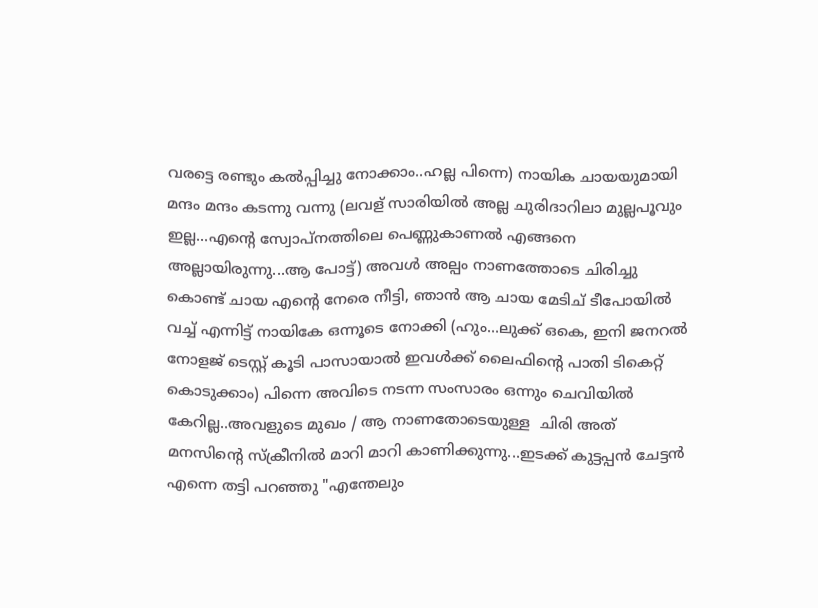വരട്ടെ രണ്ടും കല്‍പ്പിച്ചു നോക്കാം..ഹല്ല പിന്നെ) നായിക ചായയുമായി  മന്ദം മന്ദം കടന്നു വന്നു (ലവള് സാരിയില്‍ അല്ല ചുരിദാറിലാ മുല്ലപൂവും ഇല്ല...എന്റെ സ്വോപ്നത്തിലെ പെണ്ണുകാണല്‍ എങ്ങനെ അല്ലായിരുന്നു...ആ പോട്ട്) അവള്‍ അല്പം നാണത്തോടെ ചിരിച്ചു കൊണ്ട് ചായ എന്റെ നേരെ നീട്ടി, ഞാന്‍ ആ ചായ മേടിച് ടീപോയില്‍ വച്ച് എന്നിട്ട് നായികേ ഒന്നൂടെ നോക്കി (ഹും...ലുക്ക്‌ ഒകെ, ഇനി ജനറല്‍  നോളജ് ടെസ്റ്റ്‌ കൂടി പാസായാല്‍ ഇവള്‍ക്ക് ലൈഫിന്റെ പാതി ടികെറ്റ്‌ കൊടുക്കാം) പിന്നെ അവിടെ നടന്ന സംസാരം ഒന്നും ചെവിയില്‍ കേറില്ല..അവളുടെ മുഖം / ആ നാണതോടെയുള്ള  ചിരി അത് മനസിന്റെ സ്ക്രീനില്‍ മാറി മാറി കാണിക്കുന്നു...ഇടക്ക് കുട്ടപ്പന്‍ ചേട്ടന്‍ എന്നെ തട്ടി പറഞ്ഞു "എന്തേലും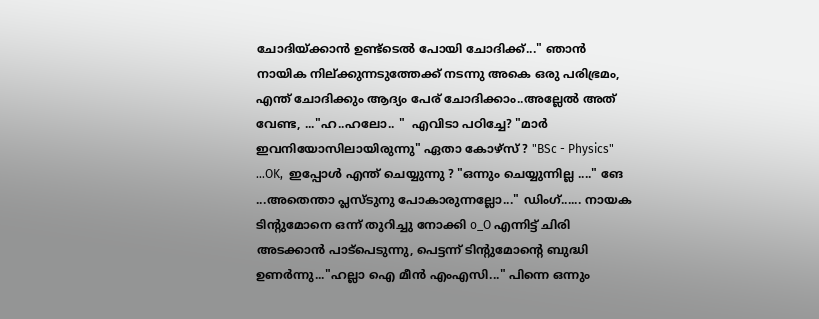ചോദിയ്ക്കാന്‍ ഉണ്ട്ടെല്‍ പോയി ചോദിക്ക്..." ഞാന്‍  നായിക നില്ക്കുന്നടുത്തേക്ക് നടന്നു അകെ ഒരു പരിഭ്രമം, എന്ത് ചോദിക്കും ആദ്യം പേര് ചോദിക്കാം..അല്ലേല്‍ അത് വേണ്ട, ..."ഹ..ഹലോ.. "  എവിടാ പഠിച്ചേ? "മാര്‍ ഇവനിയോസിലായിരുന്നു" ഏതാ കോഴ്സ് ? "BSc - Physics" ...OK,  ഇപ്പോള്‍ എന്ത് ചെയ്യുന്നു ? "ഒന്നും ചെയ്യുന്നില്ല ...." ങേ ...അതെന്താ പ്ലസ്‌ടുനു പോകാരുന്നല്ലോ..." ഡിംഗ്...... നായക ടിന്റുമോനെ ഒന്ന് തുറിച്ചു നോക്കി o_O എന്നിട്ട് ചിരി അടക്കാന്‍ പാട്‌പെടുന്നു, പെട്ടന്ന് ടിന്റുമോന്റെ ബുദ്ധി ഉണര്‍ന്നു..."ഹല്ലാ ഐ മീന്‍ എംഎസി..." പിന്നെ ഒന്നും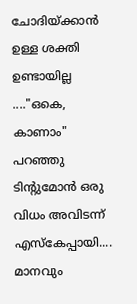ചോദിയ്ക്കാന്‍ ഉള്ള ശക്തി ഉണ്ടായില്ല ...."ഒകെ, കാണാം" പറഞ്ഞു ടിന്റുമോന്‍ ഒരു വിധം അവിടന്ന് എസ്കേപ്പായി.... മാനവും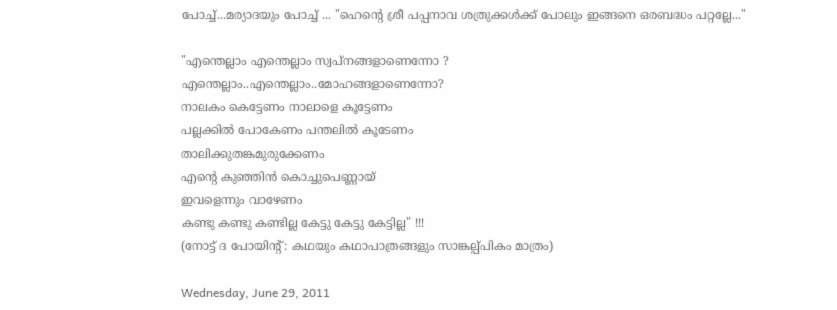പോച്ച്...മര്യാദയും പോച്ച് ... "ഹെന്റെ ശ്രീ പപ്പനാവ ശത്രുക്കള്‍ക്ക് പോലും ഇങ്ങനെ ഒരബദ്ധം പറ്റല്ലേ..."

"എന്തെല്ലാം എന്തെല്ലാം സ്വപ്നങ്ങളാണെന്നോ ?
എന്തെല്ലാം..എന്തെല്ലാം..മോഹങ്ങളാണെന്നോ?
നാലകം കെട്ടേണം നാലാളെ കൂട്ടേണം
പല്ലക്കിൽ പോകേണം പന്തലിൽ കൂടേണം
താലിക്കുതങ്കമുരുക്കേണം
എന്റെ കുഞ്ഞിൻ കൊച്ചുപെണ്ണായ്‌
ഇവളെന്നും വാഴേണം
കണ്ടു കണ്ടു കണ്ടില്ല കേട്ടു കേട്ടു കേട്ടില്ല" !!!
(നോട്ട് ദ പോയിന്റ് : കഥയും കഥാപാത്രങ്ങളും സാങ്കല്പ്പികം മാത്രം)

Wednesday, June 29, 2011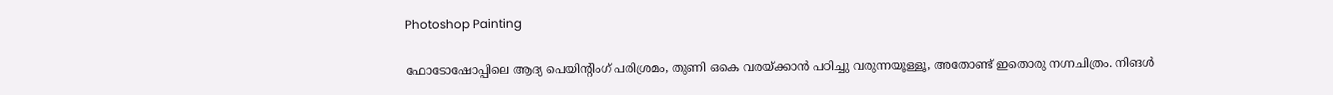Photoshop Painting

ഫോടോഷോപ്പിലെ ആദ്യ പെയിന്റിംഗ് പരിശ്രമം, തുണി ഒകെ വരയ്ക്കാന്‍ പഠിച്ചു വരുന്നയൂള്ളൂ, അതോണ്ട് ഇതൊരു നഗ്നചിത്രം. നിങള്‍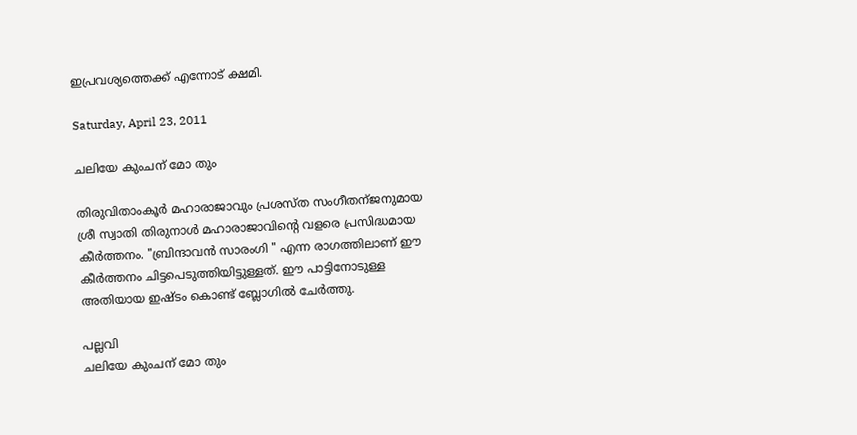ഇപ്രവശ്യത്തെക്ക് എന്നോട് ക്ഷമി.

Saturday, April 23, 2011

ചലിയേ കുംചന് മോ തും

തിരുവിതാംകൂര്‍ മഹാരാജാവും പ്രശസ്ത സംഗീതന്ജനുമായ ശ്രീ സ്വാതി തിരുനാള്‍ മഹാരാജാവിന്റെ വളരെ പ്രസിദ്ധമായ കീര്‍ത്തനം. "ബ്രിന്ദാവന്‍ സാരംഗി " എന്ന രാഗത്തിലാണ് ഈ കീര്‍ത്തനം ചിട്ടപെടുത്തിയിട്ടുള്ളത്. ഈ പാട്ടിനോടുള്ള അതിയായ ഇഷ്ടം കൊണ്ട് ബ്ലോഗില്‍ ചേര്‍ത്തു.

പല്ലവി
ചലിയേ കുംചന് മോ തും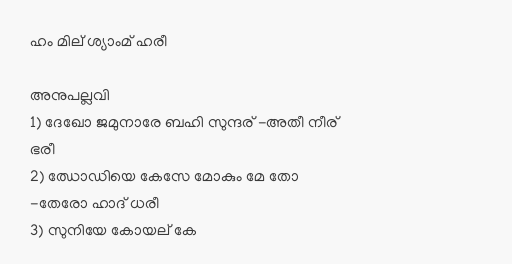ഹം മില് ശ്യാംമ് ഹരീ

അനുപല്ലവി
1) ദേഖോ ജമുനാരേ ബഹി സുന്ദര് -അതീ നീര് ഭരീ
2) ഝോഡിയെ കേസേ മോകും മേ തോ -തേരോ ഹാദ് ധരീ
3) സുനിയേ കോയല് കേ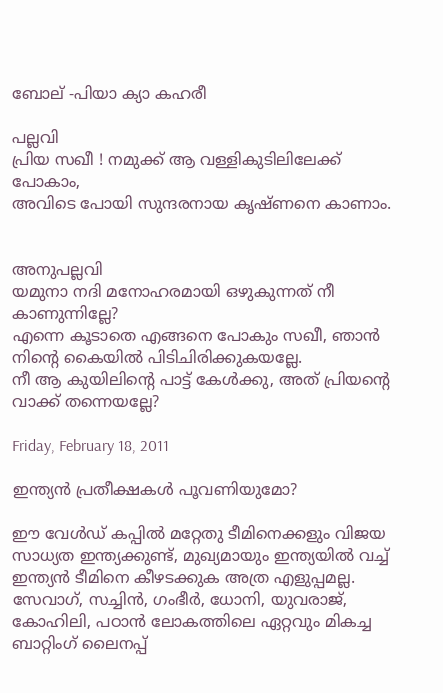ബോല് -പിയാ ക്യാ കഹരീ

പല്ലവി
പ്രിയ സഖീ ! നമുക്ക്‌ ആ വള്ളികുടിലിലേക്ക് പോകാം,
അവിടെ പോയി സുന്ദരനായ കൃഷ്ണനെ കാണാം.


അനുപല്ലവി
യമുനാ നദി മനോഹരമായി ഒഴുകുന്നത് നീ കാണുന്നില്ലേ?
എന്നെ കൂടാതെ എങ്ങനെ പോകും സഖീ, ഞാന്‍ നിന്റെ കൈയില്‍ പിടിചിരിക്കുകയല്ലേ.
നീ ആ കുയിലിന്റെ പാട്ട് കേള്‍ക്കു, അത് പ്രിയന്‍റെ വാക്ക് തന്നെയല്ലേ?

Friday, February 18, 2011

ഇന്ത്യന്‍ പ്രതീക്ഷകള്‍ പൂവണിയുമോ?

ഈ വേള്‍ഡ് കപ്പില്‍ മറ്റേതു ടീമിനെക്കളും വിജയ സാധ്യത ഇന്ത്യക്കുണ്ട്, മുഖ്യമായും ഇന്ത്യയില്‍ വച്ച് ഇന്ത്യന്‍ ടീമിനെ കീഴടക്കുക അത്ര എളുപ്പമല്ല. സേവാഗ്, സച്ചിന്‍, ഗംഭീര്‍, ധോനി, യുവരാജ്‌, കോഹിലി, പഠാന്‍ ലോകത്തിലെ ഏറ്റവും മികച്ച ബാറ്റിംഗ് ലൈനപ്പ്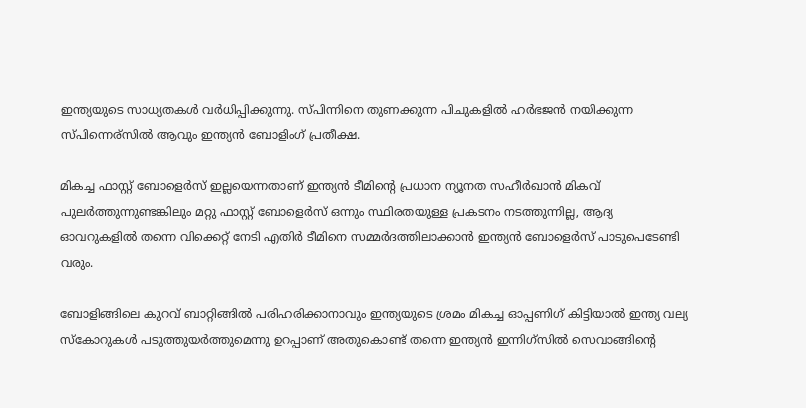ഇന്ത്യയുടെ സാധ്യതകള്‍ വര്‍ധിപ്പിക്കുന്നു. സ്പിന്നിനെ തുണക്കുന്ന പിചുകളില്‍ ഹര്‍ഭജന്‍ നയിക്കുന്ന സ്പിന്നെര്സില്‍ ആവും ഇന്ത്യന്‍ ബോളിംഗ് പ്രതീക്ഷ.

മികച്ച ഫാസ്റ്റ് ബോളെര്‍സ് ഇല്ലയെന്നതാണ് ഇന്ത്യന്‍ ടീമിന്റെ പ്രധാന ന്യൂനത സഹീര്‍ഖാന്‍ മികവ് പുലര്‍ത്തുന്നുണ്ടങ്കിലും മറ്റു ഫാസ്റ്റ് ബോളെര്‍സ് ഒന്നും സ്ഥിരതയുള്ള പ്രകടനം നടത്തുന്നില്ല, ആദ്യ ഓവറുകളില്‍ തന്നെ വിക്കെറ്റ്‌ നേടി എതിര്‍ ടീമിനെ സമ്മര്‍ദത്തിലാക്കാന്‍ ഇന്ത്യന്‍ ബോളെര്‍സ് പാടുപെടേണ്ടി വരും.

ബോളിങ്ങിലെ കുറവ് ബാറ്റിങ്ങില്‍ പരിഹരിക്കാനാവും ഇന്ത്യയുടെ ശ്രമം മികച്ച ഓപ്പണിഗ് കിട്ടിയാല്‍ ഇന്ത്യ വല്യ സ്കോറുകള്‍ പടുത്തുയര്‍ത്തുമെന്നു ഉറപ്പാണ്‌ അതുകൊണ്ട് തന്നെ ഇന്ത്യന്‍ ഇന്നിഗ്സില്‍ സെവാങ്ങിന്റെ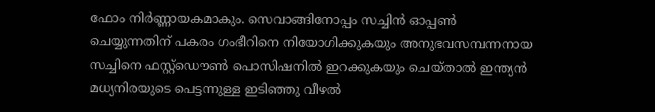ഫോം നിര്‍ണ്ണായകമാകും. സെവാങ്ങിനോപ്പം സച്ചിന്‍ ഓപ്പണ്‍ ചെയ്യുന്നതിന് പകരം ഗംഭീറിനെ നിയോഗിക്കുകയും അനുഭവസമ്പന്നനായ സച്ചിനെ ഫസ്റ്റ്ഡൌണ്‍ പൊസിഷനില്‍ ഇറക്കുകയും ചെയ്‌താല്‍ ഇന്ത്യന്‍ മധ്യനിരയുടെ പെട്ടന്നുള്ള ഇടിഞ്ഞു വീഴല്‍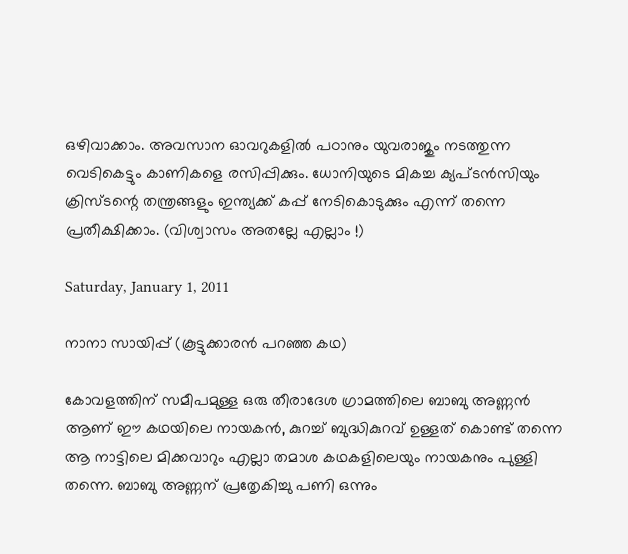ഒഴിവാക്കാം. അവസാന ഓവറുകളില്‍ പഠാനും യുവരാജും നടത്തുന്ന വെടികെട്ടും കാണികളെ രസിപ്പിക്കും. ധോനിയുടെ മികച്ച ക്യപ്ടന്‍സിയും ക്രിസ്ടന്റെ തന്ത്രങ്ങളും ഇന്ത്യക്ക് കപ്പ്‌ നേടികൊടുക്കും എന്ന് തന്നെ പ്രതീക്ഷിക്കാം. (വിശ്വാസം അതല്ലേ എല്ലാം !)

Saturday, January 1, 2011

നാനാ സായിപ്പ് (കൂട്ടുക്കാരന്‍ പറഞ്ഞ കഥ)

കോവളത്തിന് സമീപമുള്ള ഒരു തീരാദേശ ഗ്രാമത്തിലെ ബാബു അണ്ണന്‍ ആണ് ഈ കഥയിലെ നായകന്‍, കുറച്ച് ബുദ്ധികുറവ് ഉള്ളത് കൊണ്ട് തന്നെ ആ നാട്ടിലെ മിക്കവാറും എല്ലാ തമാശ കഥകളിലെയും നായകനും പുള്ളി തന്നെ. ബാബു അണ്ണന് പ്രതേൃകിച്ചു പണി ഒന്നും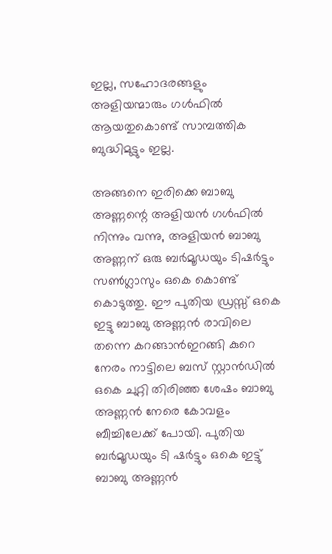ഇല്ല, സഹോദരങ്ങളും അളിയന്മാരും ഗള്‍ഫില്‍ ആയതുകൊണ്ട് സാമ്പത്തിക ബുദ്ധിമുട്ടും ഇല്ല.

അങ്ങനെ ഇരിക്കെ ബാബു അണ്ണന്റെ അളിയന്‍ ഗള്‍ഫില്‍ നിന്നും വന്നു, അളിയന്‍ ബാബു അണ്ണന് ഒരു ബര്‍മൂഡയും ടിഷര്‍ട്ടും സണ്‍ഗ്ലാസും ഒകെ കൊണ്ട് കൊടുത്തു. ഈ പുതിയ ഡ്രസ്സ്‌ ഒകെ ഇട്ടു ബാബു അണ്ണന്‍ രാവിലെ തന്നെ കറങ്ങാന്‍ഇറങ്ങി കുറെ നേരം നാട്ടിലെ ബസ്‌ സ്റ്റാന്‍ഡില്‍ ഒകെ ചുറ്റി തിരിഞ്ഞ ശേഷം ബാബു അണ്ണന്‍ നേരെ കോവളം ബീച്ചിലേക്ക്‌ പോയി. പുതിയ ബര്‍മൂഡയും ടി ഷര്‍ട്ടും ഒകെ ഇട്ടു് ബാബു അണ്ണന്‍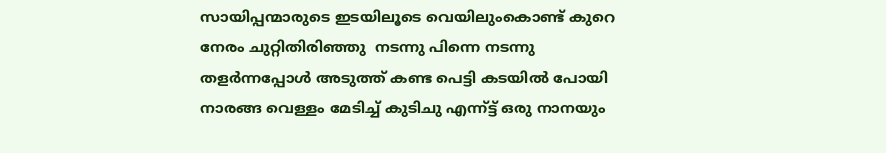സായിപ്പന്മാരുടെ ഇടയിലൂടെ വെയിലുംകൊണ്ട് കുറെ നേരം ചുറ്റിതിരിഞ്ഞു  നടന്നു പിന്നെ നടന്നു തളര്‍ന്നപ്പോള്‍ അടുത്ത് കണ്ട പെട്ടി കടയില്‍ പോയി നാരങ്ങ വെള്ളം മേടിച്ച് കുടിചു എന്ന്ട്ട് ഒരു നാനയും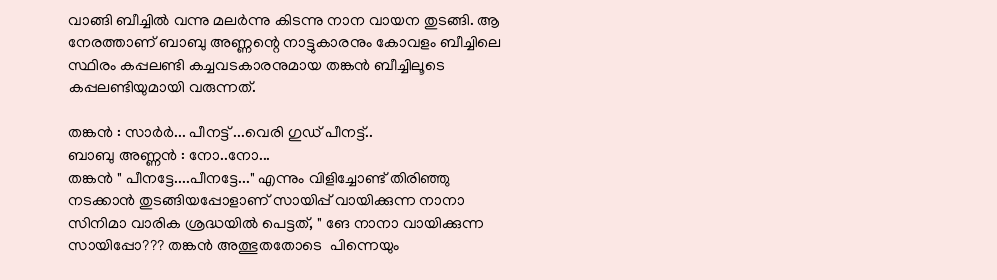വാങ്ങി ബീച്ചില്‍ വന്നു മലര്‍ന്നു കിടന്നു നാന വായന തുടങ്ങി. ആ നേരത്താണ് ബാബു അണ്ണന്റെ നാട്ടുകാരനും കോവളം ബീച്ചിലെ സ്ഥിരം കപ്പലണ്ടി കച്ചവടകാരനുമായ തങ്കന്‍ ബീച്ചിലൂടെ കപ്പലണ്ടിയുമായി വരുന്നത്.

തങ്കന്‍ : സാര്‍ര്‍... പീനട്ട് ...വെരി ഗുഡ്‌ പീനട്ട്..
ബാബു അണ്ണന്‍ : നോ..നോ...
തങ്കന്‍ " പീനട്ടേ....പീനട്ടേ..." എന്നും വിളിച്ചോണ്ട് തിരിഞ്ഞു നടക്കാന്‍ തുടങ്ങിയപ്പോളാണ് സായിപ്പ്‌ വായിക്കുന്ന നാനാ സിനിമാ വാരിക ശ്രദ്ധയില്‍ പെട്ടത്, " ങേ നാനാ വായിക്കുന്ന സായിപ്പോ??? തങ്കന്‍ അത്ഭുതതോടെ  പിന്നെയും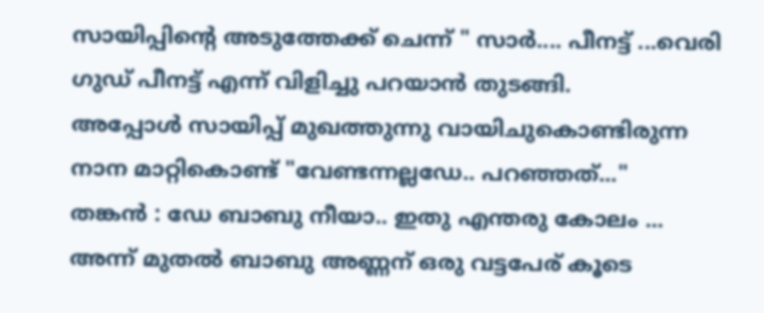സായിപ്പിന്റെ അടുത്തേക്ക്‌ ചെന്ന് " സാര്‍.... പീനട്ട് ...വെരി ഗുഡ്‌ പീനട്ട് എന്ന് വിളിച്ചു പറയാന്‍ തുടങ്ങി.
അപ്പോള്‍ സായിപ്പ് മുഖത്തുന്നു വായിചുകൊണ്ടിരുന്ന നാന മാറ്റികൊണ്ട് "വേണ്ടന്നല്ലഡേ.. പറഞ്ഞത്..."
തങ്കന്‍ : ഡേ ബാബു നീയാ.. ഇതു എന്തരു കോലം ...
അന്ന് മുതല്‍ ബാബു അണ്ണന് ഒരു വട്ടപേര് കൂടെ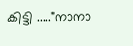കിട്ടി ....."നാനാ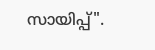സായിപ്പ്‌".